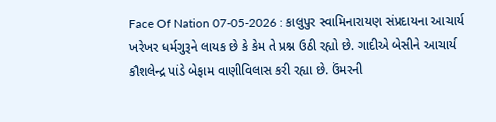Face Of Nation 07-05-2026 : કાલુપુર સ્વામિનારાયણ સંપ્રદાયના આચાર્ય ખરેખર ધર્મગુરૂને લાયક છે કે કેમ તે પ્રશ્ન ઉઠી રહ્યો છે. ગાદીએ બેસીને આચાર્ય કૌશલેન્દ્ર પાંડે બેફામ વાણીવિલાસ કરી રહ્યા છે. ઉંમરની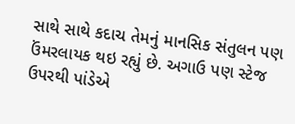સાથે સાથે કદાચ તેમનું માનસિક સંતુલન પણ ઉંમરલાયક થઇ રહ્યું છે. અગાઉ પણ સ્ટેજ ઉપરથી પાંડેએ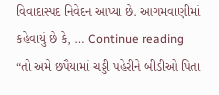વિવાદાસ્પદ નિવેદન આપ્યા છે. આગમવાણીમાં કહેવાયું છે કે, … Continue reading “તો અમે છપૈયામાં ચડ્ડી પહેરીને બીડીઓ પિતા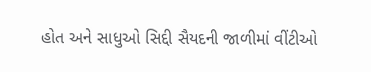હોત અને સાધુઓ સિદ્દી સૈયદની જાળીમાં વીંટીઓ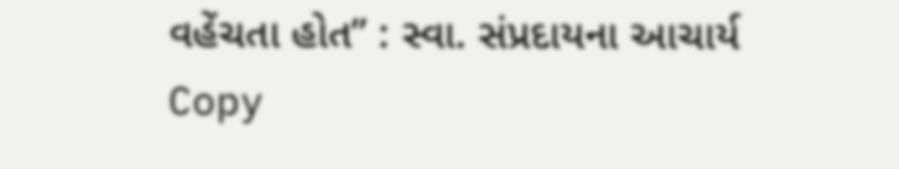વહેંચતા હોત” : સ્વા. સંપ્રદાયના આચાર્ય
Copy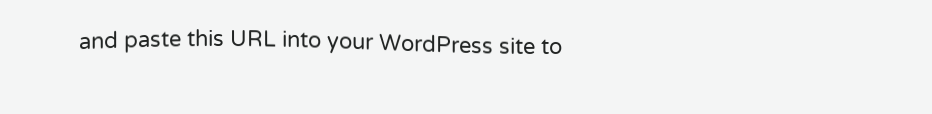and paste this URL into your WordPress site to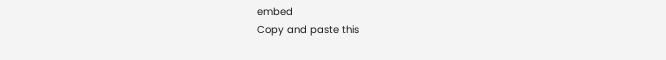embed
Copy and paste this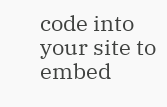code into your site to embed